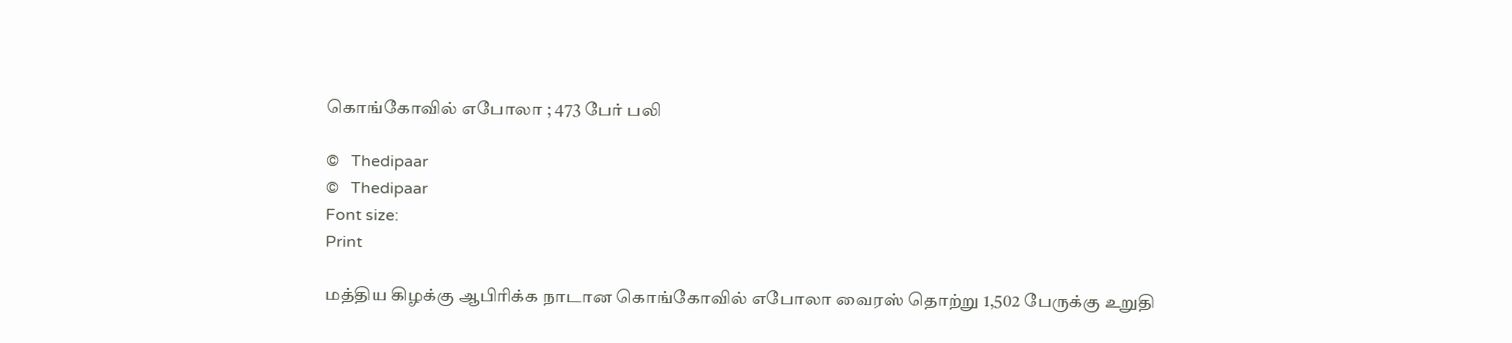கொங்கோவில் எபோலா ; 473 பேர் பலி

©   Thedipaar
©   Thedipaar
Font size:
Print

மத்திய கிழக்கு ஆபிரிக்க நாடான கொங்கோவில் எபோலா வைரஸ் தொற்று 1,502 பேருக்கு உறுதி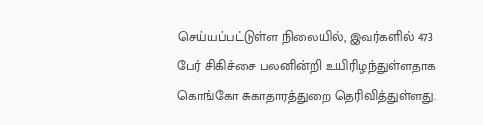செய்யப்பட்டுள்ள நிலையில், இவர்களில் 473 பேர் சிகிச்சை பலனின்றி உயிரிழந்துள்ளதாக கொங்கோ சுகாதாரத்துறை தெரிவித்துள்ளது.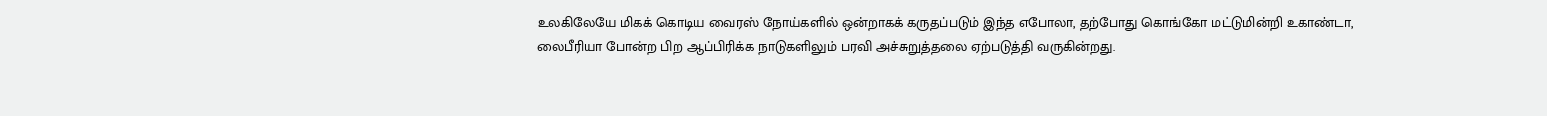உலகிலேயே மிகக் கொடிய வைரஸ் நோய்களில் ஒன்றாகக் கருதப்படும் இந்த எபோலா, தற்போது கொங்கோ மட்டுமின்றி உகாண்டா, லைபீரியா போன்ற பிற ஆப்பிரிக்க நாடுகளிலும் பரவி அச்சுறுத்தலை ஏற்படுத்தி வருகின்றது.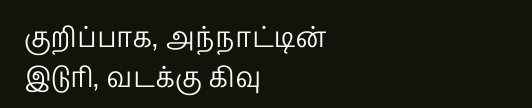குறிப்பாக, அந்நாட்டின் இடுரி, வடக்கு கிவு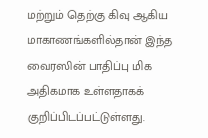மற்றும் தெற்கு கிவு ஆகிய மாகாணங்களில்தான் இந்த வைரஸின் பாதிப்பு மிக அதிகமாக உள்ளதாகக் குறிப்பிடப்பட்டுள்ளது.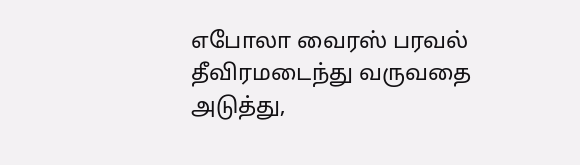எபோலா வைரஸ் பரவல் தீவிரமடைந்து வருவதை அடுத்து,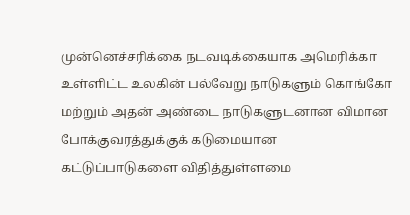முன்னெச்சரிக்கை நடவடிக்கையாக அமெரிக்கா உள்ளிட்ட உலகின் பல்வேறு நாடுகளும் கொங்கோ மற்றும் அதன் அண்டை நாடுகளுடனான விமான போக்குவரத்துக்குக் கடுமையான கட்டுப்பாடுகளை விதித்துள்ளமை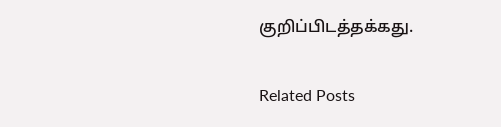குறிப்பிடத்தக்கது.

Related Posts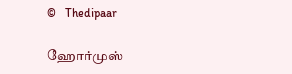©   Thedipaar

ஹோர்முஸ்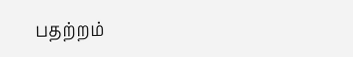பதற்றம்